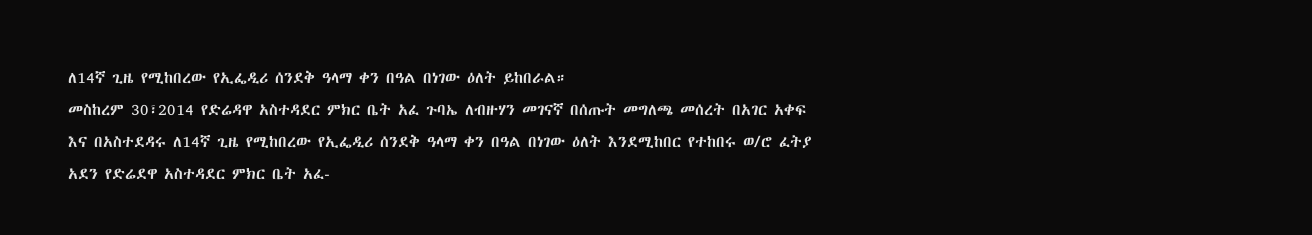ለ14ኛ ጊዜ የሚከበረው የኢፌዲሪ ሰንደቅ ዓላማ ቀን በዓል በነገው ዕለት ይከበራል።
መስከረም 30፣2014 የድሬዳዋ አስተዳደር ምክር ቤት አፈ ጉባኤ ለብዙሃን መገናኛ በሰጡት መግለጫ መሰረት በአገር አቀፍ እና በአስተደዳሩ ለ14ኛ ጊዜ የሚከበረው የኢፌዲሪ ሰንደቅ ዓላማ ቀን በዓል በነገው ዕለት እንደሚከበር የተከበሩ ወ/ሮ ፈትያ አደን የድሬደዋ አስተዳደር ምክር ቤት አፈ-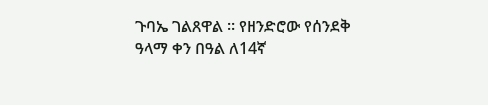ጉባኤ ገልጸዋል ። የዘንድሮው የሰንደቅ ዓላማ ቀን በዓል ለ14ኛ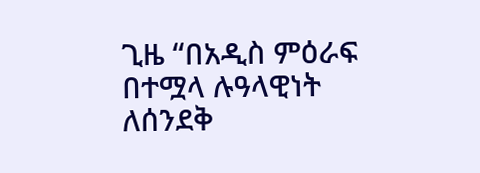ጊዜ “በአዲስ ምዕራፍ በተሟላ ሉዓላዊነት ለሰንደቅ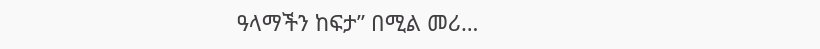ዓላማችን ከፍታ” በሚል መሪ…